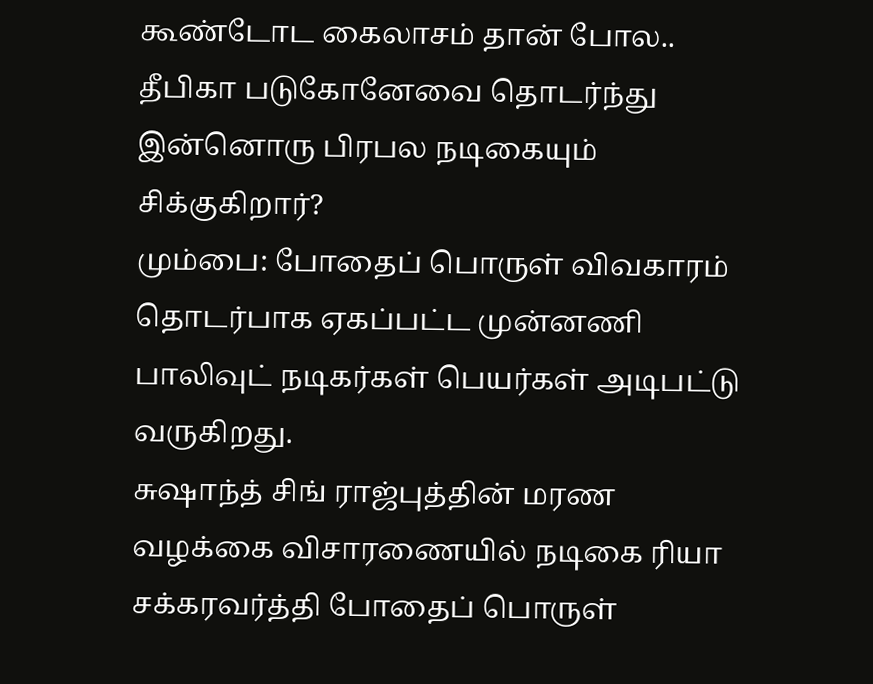கூண்டோட கைலாசம் தான் போல.. தீபிகா படுகோனேவை தொடர்ந்து இன்னொரு பிரபல நடிகையும் சிக்குகிறார்?
மும்பை: போதைப் பொருள் விவகாரம் தொடர்பாக ஏகப்பட்ட முன்னணி பாலிவுட் நடிகர்கள் பெயர்கள் அடிபட்டு வருகிறது.
சுஷாந்த் சிங் ராஜ்புத்தின் மரண வழக்கை விசாரணையில் நடிகை ரியா சக்கரவர்த்தி போதைப் பொருள்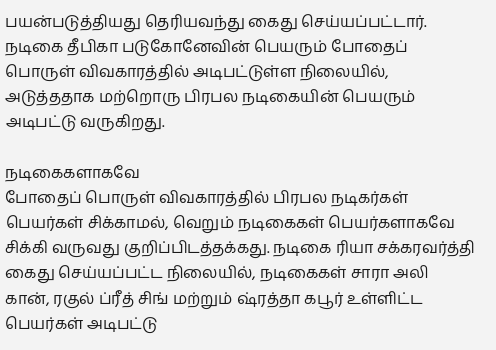பயன்படுத்தியது தெரியவந்து கைது செய்யப்பட்டார்.
நடிகை தீபிகா படுகோனேவின் பெயரும் போதைப் பொருள் விவகாரத்தில் அடிபட்டுள்ள நிலையில், அடுத்ததாக மற்றொரு பிரபல நடிகையின் பெயரும் அடிபட்டு வருகிறது.

நடிகைகளாகவே
போதைப் பொருள் விவகாரத்தில் பிரபல நடிகர்கள் பெயர்கள் சிக்காமல், வெறும் நடிகைகள் பெயர்களாகவே சிக்கி வருவது குறிப்பிடத்தக்கது. நடிகை ரியா சக்கரவர்த்தி கைது செய்யப்பட்ட நிலையில், நடிகைகள் சாரா அலி கான், ரகுல் ப்ரீத் சிங் மற்றும் ஷ்ரத்தா கபூர் உள்ளிட்ட பெயர்கள் அடிபட்டு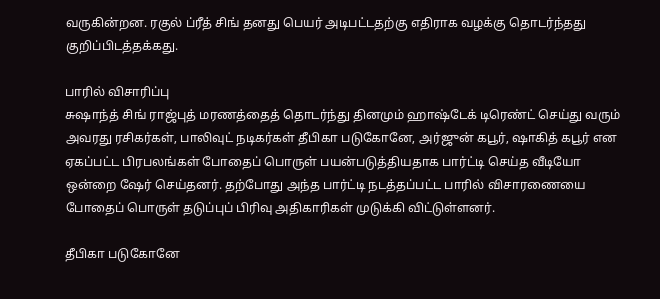வருகின்றன. ரகுல் ப்ரீத் சிங் தனது பெயர் அடிபட்டதற்கு எதிராக வழக்கு தொடர்ந்தது குறிப்பிடத்தக்கது.

பாரில் விசாரிப்பு
சுஷாந்த் சிங் ராஜ்புத் மரணத்தைத் தொடர்ந்து தினமும் ஹாஷ்டேக் டிரெண்ட் செய்து வரும் அவரது ரசிகர்கள், பாலிவுட் நடிகர்கள் தீபிகா படுகோனே, அர்ஜுன் கபூர், ஷாகித் கபூர் என ஏகப்பட்ட பிரபலங்கள் போதைப் பொருள் பயன்படுத்தியதாக பார்ட்டி செய்த வீடியோ ஒன்றை ஷேர் செய்தனர். தற்போது அந்த பார்ட்டி நடத்தப்பட்ட பாரில் விசாரணையை போதைப் பொருள் தடுப்புப் பிரிவு அதிகாரிகள் முடுக்கி விட்டுள்ளனர்.

தீபிகா படுகோனே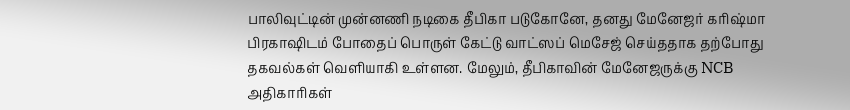பாலிவுட்டின் முன்னணி நடிகை தீபிகா படுகோனே, தனது மேனேஜர் கரிஷ்மா பிரகாஷிடம் போதைப் பொருள் கேட்டு வாட்ஸப் மெசேஜ் செய்ததாக தற்போது தகவல்கள் வெளியாகி உள்ளன. மேலும், தீபிகாவின் மேனேஜருக்கு NCB அதிகாரிகள்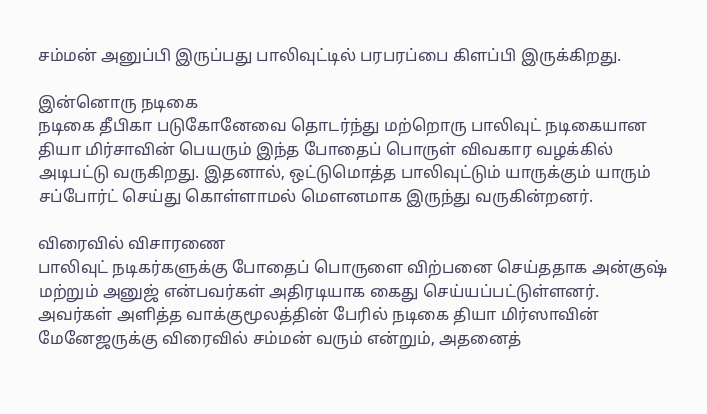சம்மன் அனுப்பி இருப்பது பாலிவுட்டில் பரபரப்பை கிளப்பி இருக்கிறது.

இன்னொரு நடிகை
நடிகை தீபிகா படுகோனேவை தொடர்ந்து மற்றொரு பாலிவுட் நடிகையான தியா மிர்சாவின் பெயரும் இந்த போதைப் பொருள் விவகார வழக்கில் அடிபட்டு வருகிறது. இதனால், ஒட்டுமொத்த பாலிவுட்டும் யாருக்கும் யாரும் சப்போர்ட் செய்து கொள்ளாமல் மெளனமாக இருந்து வருகின்றனர்.

விரைவில் விசாரணை
பாலிவுட் நடிகர்களுக்கு போதைப் பொருளை விற்பனை செய்ததாக அன்குஷ் மற்றும் அனுஜ் என்பவர்கள் அதிரடியாக கைது செய்யப்பட்டுள்ளனர். அவர்கள் அளித்த வாக்குமூலத்தின் பேரில் நடிகை தியா மிர்ஸாவின் மேனேஜருக்கு விரைவில் சம்மன் வரும் என்றும், அதனைத்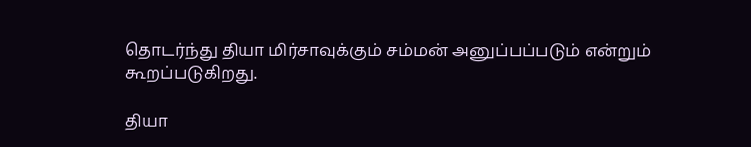தொடர்ந்து தியா மிர்சாவுக்கும் சம்மன் அனுப்பப்படும் என்றும் கூறப்படுகிறது.

தியா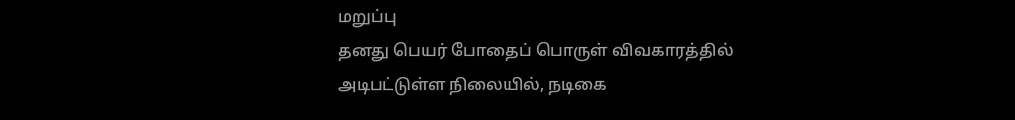மறுப்பு
தனது பெயர் போதைப் பொருள் விவகாரத்தில் அடிபட்டுள்ள நிலையில், நடிகை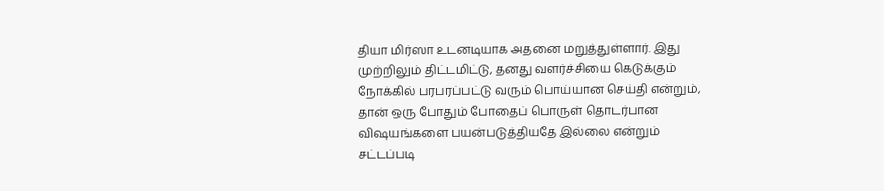தியா மிர்ஸா உடனடியாக அதனை மறுத்துள்ளார். இது முற்றிலும் திட்டமிட்டு, தனது வளர்ச்சியை கெடுக்கும் நோக்கில் பரபரப்பட்டு வரும் பொய்யான செய்தி என்றும், தான் ஒரு போதும் போதைப் பொருள் தொடர்பான விஷயங்களை பயன்படுத்தியதே இல்லை என்றும் சட்டப்படி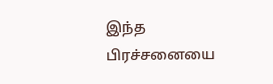இந்த பிரச்சனையை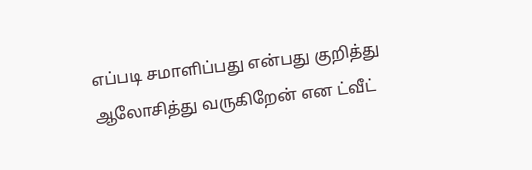எப்படி சமாளிப்பது என்பது குறித்து ஆலோசித்து வருகிறேன் என ட்வீட்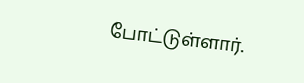போட்டுள்ளார்.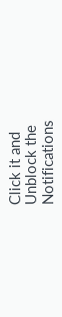Click it and Unblock the Notifications